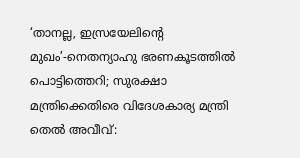‘താനല്ല, ഇസ്രയേലിന്റെ മുഖം’-നെതന്യാഹു ഭരണകൂടത്തിൽ പൊട്ടിത്തെറി; സുരക്ഷാ മന്ത്രിക്കെതിരെ വിദേശകാര്യ മന്ത്രി
തെൽ അവീവ്: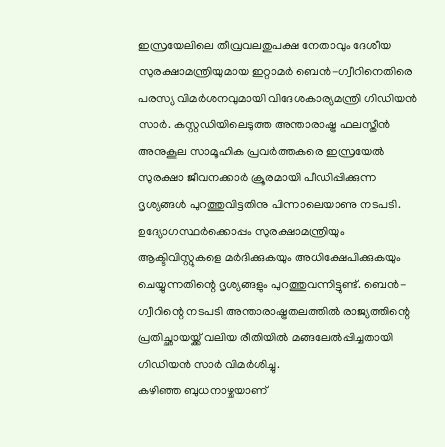ഇസ്രയേലിലെ തീവ്രവലതുപക്ഷ നേതാവും ദേശീയ സുരക്ഷാമന്ത്രിയുമായ ഇറ്റാമർ ബെൻ-ഗ്വീറിനെതിരെ പരസ്യ വിമർശനവുമായി വിദേശകാര്യമന്ത്രി ഗിഡിയൻ സാർ. കസ്റ്റഡിയിലെടുത്ത അന്താരാഷ്ട്ര ഫലസ്തീൻ അനുകൂല സാമൂഹിക പ്രവർത്തകരെ ഇസ്രയേൽ സുരക്ഷാ ജീവനക്കാർ ക്രൂരമായി പീഡിപ്പിക്കുന്ന ദൃശ്യങ്ങൾ പുറത്തുവിട്ടതിനു പിന്നാലെയാണു നടപടി. ഉദ്യോഗസ്ഥർക്കൊപ്പം സുരക്ഷാമന്ത്രിയും ആക്ടിവിസ്റ്റുകളെ മർദിക്കുകയും അധിക്ഷേപിക്കുകയും ചെയ്യുന്നതിന്റെ ദൃശ്യങ്ങളും പുറത്തുവന്നിട്ടുണ്ട്. ബെൻ-ഗ്വീറിന്റെ നടപടി അന്താരാഷ്ട്രതലത്തിൽ രാജ്യത്തിന്റെ പ്രതിച്ഛായയ്ക്ക് വലിയ രീതിയിൽ മങ്ങലേൽപ്പിച്ചതായി ഗിഡിയൻ സാർ വിമർശിച്ചു.
കഴിഞ്ഞ ബുധനാഴ്ചയാണ്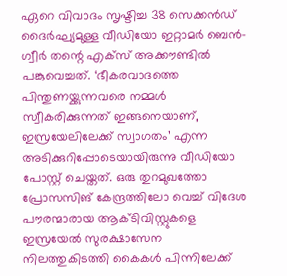ഏറെ വിവാദം സൃഷ്ടിച്ച 38 സെക്കൻഡ് ദൈർഘ്യമുള്ള വീഡിയോ ഇറ്റാമർ ബെൻ-ഗ്വീർ തന്റെ എക്സ് അക്കൗണ്ടിൽ പങ്കുവെച്ചത്. ‘ഭീകരവാദത്തെ പിന്തുണയ്ക്കുന്നവരെ നമ്മൾ സ്വീകരിക്കുന്നത് ഇങ്ങനെയാണ്, ഇസ്രയേലിലേക്ക് സ്വാഗതം’ എന്ന അടിക്കുറിപ്പോടെയായിരുന്നു വീഡിയോ പോസ്റ്റ് ചെയ്തത്. ഒരു തുറമുഖത്തോ പ്രോസസിങ് കേന്ദ്രത്തിലോ വെച്ച് വിദേശ പൗരന്മാരായ ആക്ടിവിസ്റ്റുകളെ ഇസ്രയേൽ സുരക്ഷാസേന നിലത്തുകിടത്തി കൈകൾ പിന്നിലേക്ക്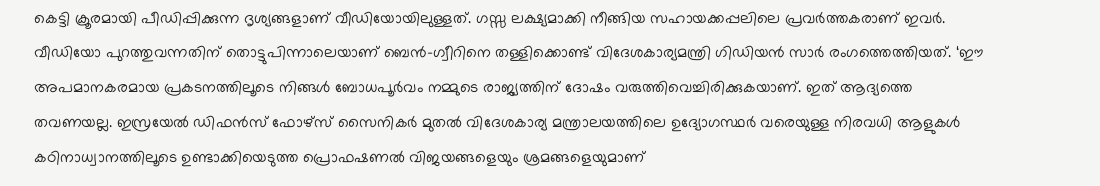കെട്ടി ക്രൂരമായി പീഡിപ്പിക്കുന്ന ദൃശ്യങ്ങളാണ് വീഡിയോയിലുള്ളത്. ഗസ്സ ലക്ഷ്യമാക്കി നീങ്ങിയ സഹായക്കപ്പലിലെ പ്രവർത്തകരാണ് ഇവർ.
വീഡിയോ പുറത്തുവന്നതിന് തൊട്ടുപിന്നാലെയാണ് ബെൻ-ഗ്വീറിനെ തള്ളിക്കൊണ്ട് വിദേശകാര്യമന്ത്രി ഗിഡിയൻ സാർ രംഗത്തെത്തിയത്. ‘ഈ അപമാനകരമായ പ്രകടനത്തിലൂടെ നിങ്ങൾ ബോധപൂർവം നമ്മുടെ രാജ്യത്തിന് ദോഷം വരുത്തിവെച്ചിരിക്കുകയാണ്. ഇത് ആദ്യത്തെ തവണയല്ല. ഇസ്രയേൽ ഡിഫൻസ് ഫോഴ്സ് സൈനികർ മുതൽ വിദേശകാര്യ മന്ത്രാലയത്തിലെ ഉദ്യോഗസ്ഥർ വരെയുള്ള നിരവധി ആളുകൾ കഠിനാധ്വാനത്തിലൂടെ ഉണ്ടാക്കിയെടുത്ത പ്രൊഫഷണൽ വിജയങ്ങളെയും ശ്രമങ്ങളെയുമാണ്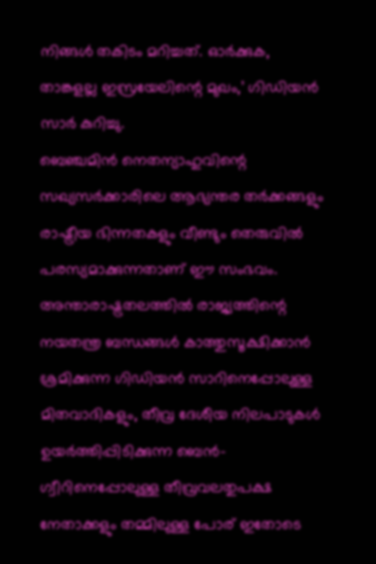നിങ്ങൾ തകിടം മറിച്ചത്. ഓർക്കുക, താങ്കളല്ല ഇസ്രയേലിന്റെ മുഖം,’ ഗിഡിയൻ സാർ കുറിച്ചു.
ബെഞ്ചമിൻ നെതന്യാഹുവിന്റെ സഖ്യസർക്കാരിലെ ആഭ്യന്തര തർക്കങ്ങളും രാഷ്ട്രീയ ഭിന്നതകളും വീണ്ടും തെരുവിൽ പരസ്യമാക്കുന്നതാണ് ഈ സംഭവം. അന്താരാഷ്ട്രതലത്തിൽ രാജ്യത്തിന്റെ നയതന്ത്ര ബന്ധങ്ങൾ കാത്തുസൂക്ഷിക്കാൻ ശ്രമിക്കുന്ന ഗിഡിയൻ സാറിനെപ്പോലുള്ള മിതവാദികളും, തീവ്ര ദേശീയ നിലപാടുകൾ ഉയർത്തിപ്പിടിക്കുന്ന ബെൻ-ഗ്വീറിനെപ്പോലുള്ള തീവ്രവലതുപക്ഷ നേതാക്കളും തമ്മിലുള്ള പോര് ഇതോടെ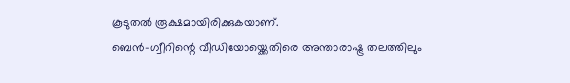കൂടുതൽ രൂക്ഷമായിരിക്കുകയാണ്.
ബെൻ-ഗ്വീറിന്റെ വീഡിയോയ്ക്കെതിരെ അന്താരാഷ്ട്ര തലത്തിലും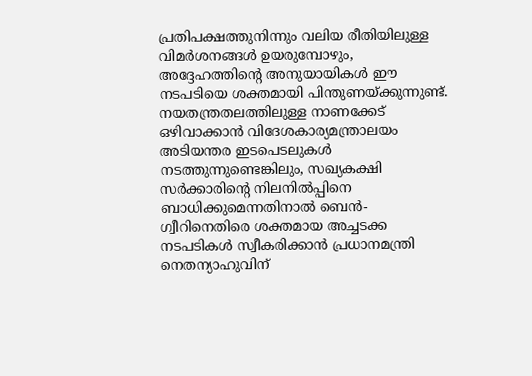പ്രതിപക്ഷത്തുനിന്നും വലിയ രീതിയിലുള്ള വിമർശനങ്ങൾ ഉയരുമ്പോഴും, അദ്ദേഹത്തിന്റെ അനുയായികൾ ഈ നടപടിയെ ശക്തമായി പിന്തുണയ്ക്കുന്നുണ്ട്. നയതന്ത്രതലത്തിലുള്ള നാണക്കേട് ഒഴിവാക്കാൻ വിദേശകാര്യമന്ത്രാലയം അടിയന്തര ഇടപെടലുകൾ നടത്തുന്നുണ്ടെങ്കിലും, സഖ്യകക്ഷി സർക്കാരിന്റെ നിലനിൽപ്പിനെ ബാധിക്കുമെന്നതിനാൽ ബെൻ-ഗ്വീറിനെതിരെ ശക്തമായ അച്ചടക്ക നടപടികൾ സ്വീകരിക്കാൻ പ്രധാനമന്ത്രി നെതന്യാഹുവിന്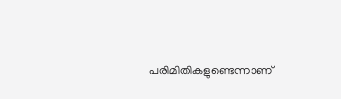പരിമിതികളുണ്ടെന്നാണ്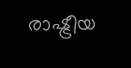രാഷ്ട്രീയ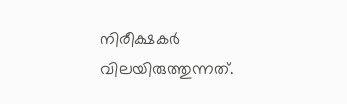നിരീക്ഷകർ വിലയിരുത്തുന്നത്.